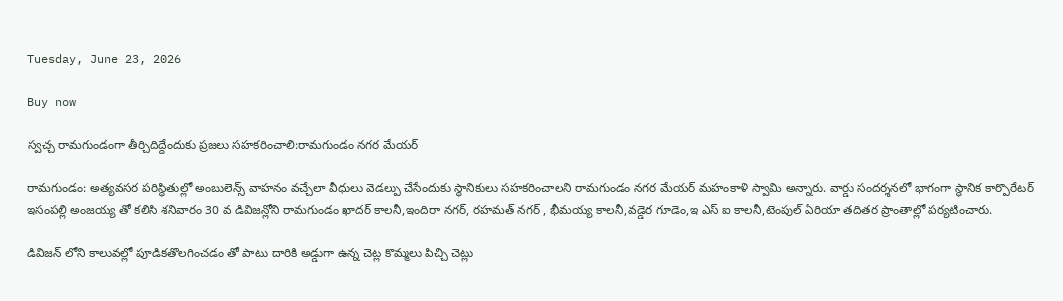Tuesday, June 23, 2026

Buy now

స్వచ్చ రామగుండంగా తీర్చిదిద్దేందుకు ప్రజలు సహకరించాలి:రామగుండం నగర మేయర్

రామగుండం: అత్యవసర పరిస్థితుల్లో అంబులెన్స్ వాహనం వచ్చేలా వీధులు వెడల్పు చేసేందుకు స్థానికులు సహకరించాలని రామగుండం నగర మేయర్ మహంకాళి స్వామి అన్నారు. వార్డు సందర్శనలో భాగంగా స్థానిక కార్పొరేటర్ ఇసంపల్లి అంజయ్య తో కలిసి శనివారం 30 వ డివిజన్లోని రామగుండం ఖాదర్ కాలనీ,ఇందిరా నగర్, రహమత్ నగర్ , భీమయ్య కాలనీ,వడ్డెర గూడెం,ఇ ఎస్ ఐ కాలనీ,టెంపుల్ ఏరియా తదితర ప్రాంతాల్లో పర్యటించారు.

డివిజన్ లోని కాలువల్లో పూడికతొలగించడం తో పాటు దారికి అడ్డుగా ఉన్న చెట్ల కొమ్మలు పిచ్చి చెట్లు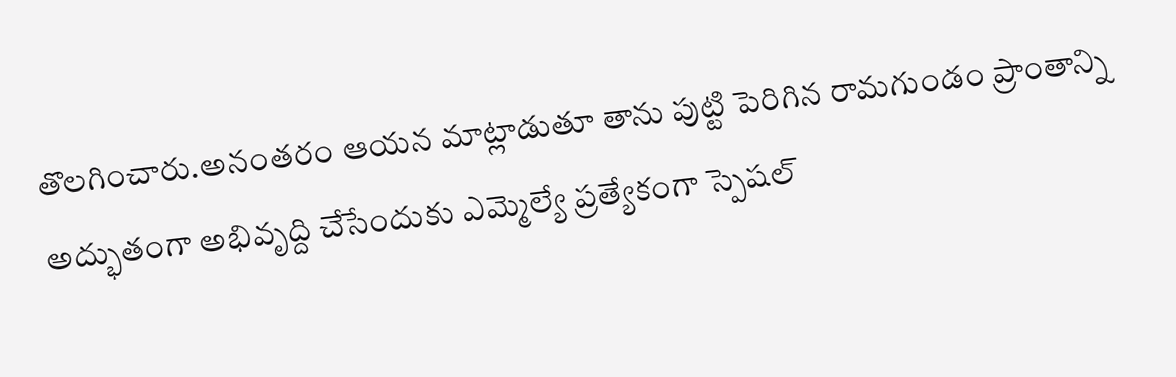తొలగించారు.అనంతరం ఆయన మాట్లాడుతూ తాను పుట్టి పెరిగిన రామగుండం ప్రాంతాన్ని అద్భుతంగా అభివృద్ది చేసేందుకు ఎమ్మెల్యే ప్రత్యేకంగా స్పెషల్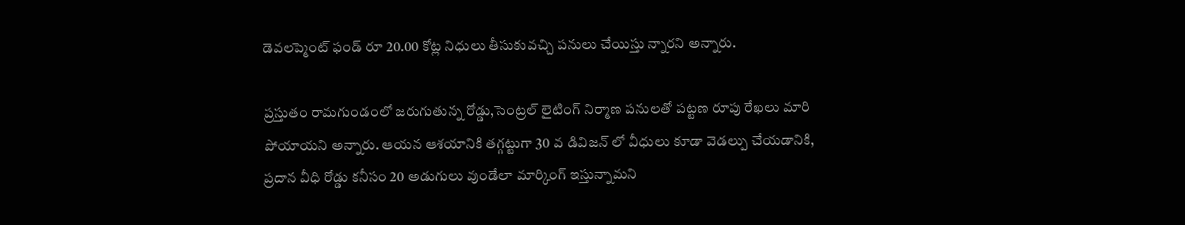డెవలప్మెంట్ ఫండ్ రూ 20.00 కోట్ల నిధులు తీసుకువచ్చి పనులు చేయిస్తు న్నారని అన్నారు.

ప్రస్తుతం రామగుండంలో జరుగుతున్న రోడ్డు,సెంట్రల్ లైటింగ్ నిర్మాణ పనులతో పట్టణ రూపు రేఖలు మారి పోయాయని అన్నారు. ఆయన ఆశయానికి తగ్గట్టుగా 30 వ డివిజన్ లో వీధులు కూడా వెడల్పు చేయడానికి, ప్రదాన వీధి రోడ్డు కనీసం 20 అడుగులు వుండేలా మార్కింగ్ ఇస్తున్నామని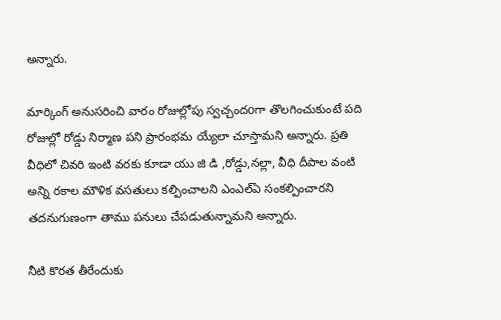అన్నారు.

మార్కింగ్ అనుసరించి వారం రోజుల్లోపు స్వచ్చందoగా తొలగించుకుంటే పది రోజుల్లో రోడ్డు నిర్మాణ పని ప్రారంభమ య్యేలా చూస్తామని అన్నారు. ప్రతి వీధిలో చివరి ఇంటి వరకు కూడా యు జి డి ,రోడ్డు,నల్లా, వీధి దీపాల వంటి అన్ని రకాల మౌళిక వసతులు కల్పించాలని ఎంఎల్ఏ సంకల్పించారని తదనుగుణంగా తాము పనులు చేపడుతున్నామని అన్నారు.

నీటి కొరత తీరేందుకు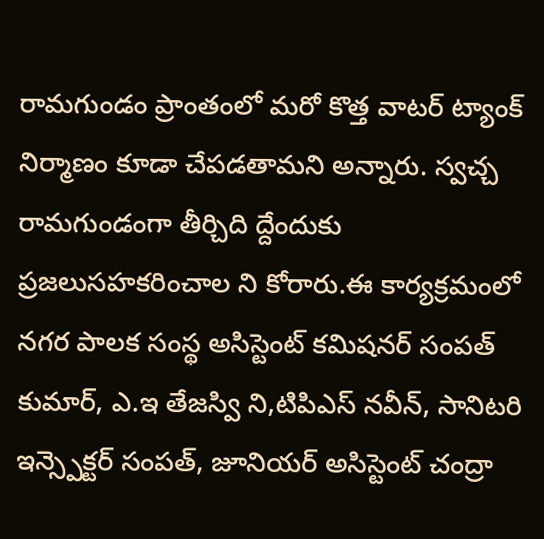రామగుండం ప్రాంతంలో మరో కొత్త వాటర్ ట్యాంక్ నిర్మాణం కూడా చేపడతామని అన్నారు. స్వచ్చ రామగుండంగా తీర్చిది ద్దేందుకు ప్రజలుసహకరించాల ని కోరారు.ఈ కార్యక్రమంలో నగర పాలక సంస్థ అసిస్టెంట్ కమిషనర్ సంపత్ కుమార్, ఎ.ఇ తేజస్వి ని,టిపిఎస్ నవీన్, సానిటరి ఇన్స్పెక్టర్ సంపత్, జూనియర్ అసిస్టెంట్ చంద్రా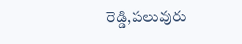రెడ్డి,పలువురు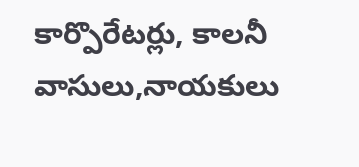కార్పొరేటర్లు, కాలనీ వాసులు,నాయకులు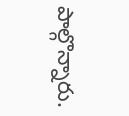పాల్గొన్నారు.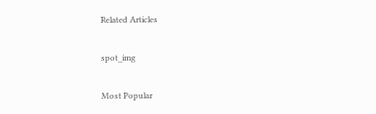Related Articles

spot_img

Most Popular